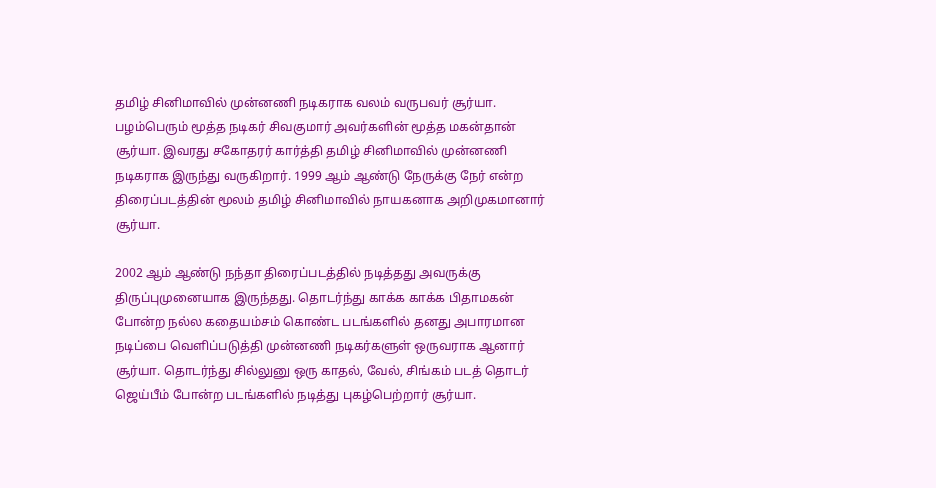தமிழ் சினிமாவில் முன்னணி நடிகராக வலம் வருபவர் சூர்யா. பழம்பெரும் மூத்த நடிகர் சிவகுமார் அவர்களின் மூத்த மகன்தான் சூர்யா. இவரது சகோதரர் கார்த்தி தமிழ் சினிமாவில் முன்னணி நடிகராக இருந்து வருகிறார். 1999 ஆம் ஆண்டு நேருக்கு நேர் என்ற திரைப்படத்தின் மூலம் தமிழ் சினிமாவில் நாயகனாக அறிமுகமானார் சூர்யா.

2002 ஆம் ஆண்டு நந்தா திரைப்படத்தில் நடித்தது அவருக்கு திருப்புமுனையாக இருந்தது. தொடர்ந்து காக்க காக்க பிதாமகன் போன்ற நல்ல கதையம்சம் கொண்ட படங்களில் தனது அபாரமான நடிப்பை வெளிப்படுத்தி முன்னணி நடிகர்களுள் ஒருவராக ஆனார் சூர்யா. தொடர்ந்து சில்லுனு ஒரு காதல், வேல், சிங்கம் படத் தொடர் ஜெய்பீம் போன்ற படங்களில் நடித்து புகழ்பெற்றார் சூர்யா.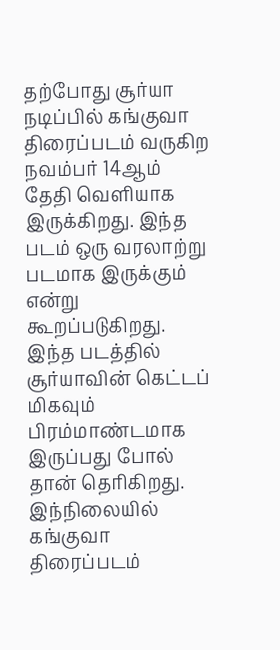தற்போது சூர்யா நடிப்பில் கங்குவா திரைப்படம் வருகிற நவம்பர் 14ஆம் தேதி வெளியாக இருக்கிறது. இந்த படம் ஒரு வரலாற்று படமாக இருக்கும் என்று கூறப்படுகிறது. இந்த படத்தில் சூர்யாவின் கெட்டப் மிகவும் பிரம்மாண்டமாக இருப்பது போல் தான் தெரிகிறது. இந்நிலையில் கங்குவா திரைப்படம்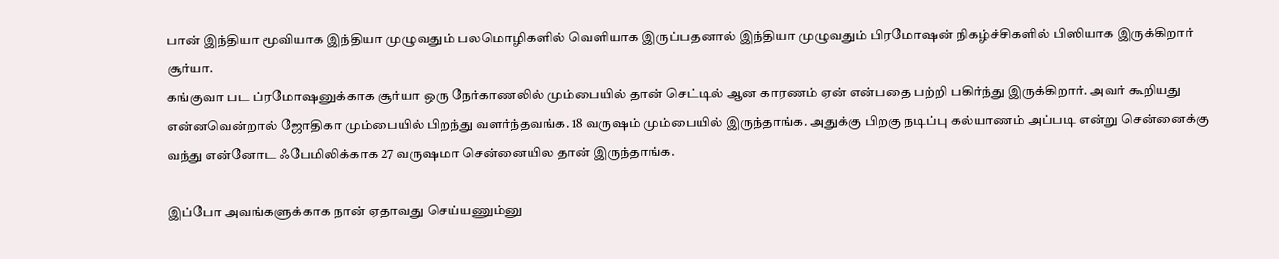பான் இந்தியா மூவியாக இந்தியா முழுவதும் பலமொழிகளில் வெளியாக இருப்பதனால் இந்தியா முழுவதும் பிரமோஷன் நிகழ்ச்சிகளில் பிஸியாக இருக்கிறார் சூர்யா.
கங்குவா பட ப்ரமோஷனுக்காக சூர்யா ஒரு நேர்காணலில் மும்பையில் தான் செட்டில் ஆன காரணம் ஏன் என்பதை பற்றி பகிர்ந்து இருக்கிறார். அவர் கூறியது என்னவென்றால் ஜோதிகா மும்பையில் பிறந்து வளர்ந்தவங்க. 18 வருஷம் மும்பையில் இருந்தாங்க. அதுக்கு பிறகு நடிப்பு கல்யாணம் அப்படி என்று சென்னைக்கு வந்து என்னோட ஃபேமிலிக்காக 27 வருஷமா சென்னையில தான் இருந்தாங்க.

இப்போ அவங்களுக்காக நான் ஏதாவது செய்யணும்னு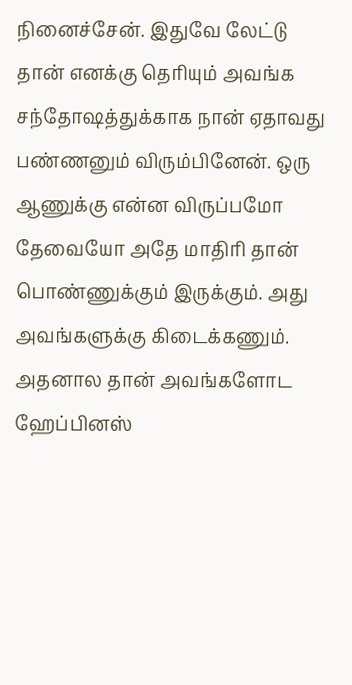நினைச்சேன். இதுவே லேட்டு தான் எனக்கு தெரியும் அவங்க சந்தோஷத்துக்காக நான் ஏதாவது பண்ணனும் விரும்பினேன். ஒரு ஆணுக்கு என்ன விருப்பமோ தேவையோ அதே மாதிரி தான் பொண்ணுக்கும் இருக்கும். அது அவங்களுக்கு கிடைக்கணும். அதனால தான் அவங்களோட ஹேப்பினஸ்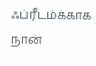ஃப்ரீடம்க்காக நான்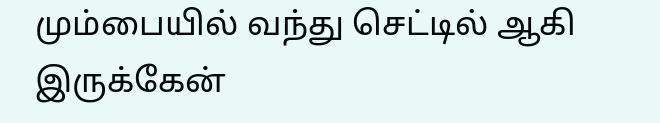மும்பையில் வந்து செட்டில் ஆகி இருக்கேன்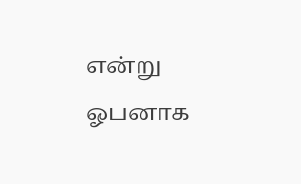என்று ஓபனாக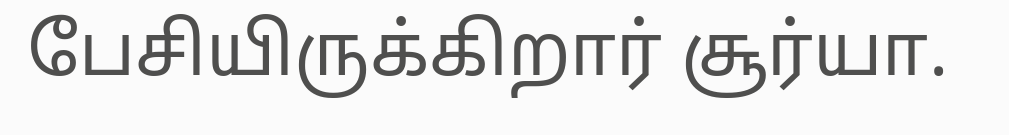பேசியிருக்கிறார் சூர்யா.